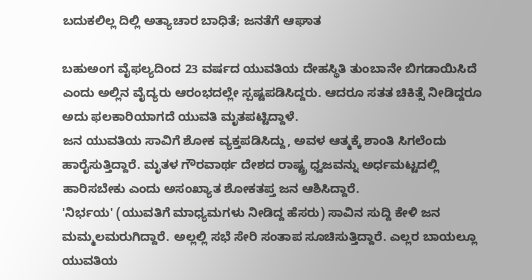ಬದುಕಲಿಲ್ಲ ದಿಲ್ಲಿ ಅತ್ಯಾಚಾರ ಬಾಧಿತೆ; ಜನತೆಗೆ ಆಘಾತ

ಬಹುಅಂಗ ವೈಫಲ್ಯದಿಂದ 23 ವರ್ಷದ ಯುವತಿಯ ದೇಹಸ್ಥಿತಿ ತುಂಬಾನೇ ಬಿಗಡಾಯಿಸಿದೆ ಎಂದು ಅಲ್ಲಿನ ವೈದ್ಯರು ಆರಂಭದಲ್ಲೇ ಸ್ಪಷ್ಟಪಡಿಸಿದ್ದರು. ಆದರೂ ಸತತ ಚಿಕಿತ್ಸೆ ನೀಡಿದ್ದರೂ ಅದು ಫಲಕಾರಿಯಾಗದೆ ಯುವತಿ ಮೃತಪಟ್ಟಿದ್ದಾಳೆ.
ಜನ ಯುವತಿಯ ಸಾವಿಗೆ ಶೋಕ ವ್ಯಕ್ತಪಡಿಸಿದ್ದು, ಅವಳ ಆತ್ಮಕ್ಕೆ ಶಾಂತಿ ಸಿಗಲೆಂದು ಹಾರೈಸುತ್ತಿದ್ದಾರೆ. ಮೃತಳ ಗೌರವಾರ್ಥ ದೇಶದ ರಾಷ್ಟ್ರ ಧ್ವಜವನ್ನು ಅರ್ಧಮಟ್ಟದಲ್ಲಿ ಹಾರಿಸಬೇಕು ಎಂದು ಅಸಂಖ್ಯಾತ ಶೋಕತಪ್ತ ಜನ ಆಶಿಸಿದ್ದಾರೆ.
'ನಿರ್ಭಯ' (ಯುವತಿಗೆ ಮಾಧ್ಯಮಗಳು ನೀಡಿದ್ದ ಹೆಸರು) ಸಾವಿನ ಸುದ್ದಿ ಕೇಳಿ ಜನ ಮಮ್ಮಲಮರುಗಿದ್ದಾರೆ. ಅಲ್ಲಲ್ಲಿ ಸಭೆ ಸೇರಿ ಸಂತಾಪ ಸೂಚಿಸುತ್ತಿದ್ದಾರೆ. ಎಲ್ಲರ ಬಾಯಲ್ಲೂ ಯುವತಿಯ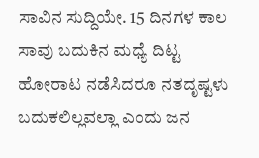ಸಾವಿನ ಸುದ್ದಿಯೇ. 15 ದಿನಗಳ ಕಾಲ ಸಾವು ಬದುಕಿನ ಮಧ್ಯೆ ದಿಟ್ಟ ಹೋರಾಟ ನಡೆಸಿದರೂ ನತದೃಷ್ಟಳು ಬದುಕಲಿಲ್ಲವಲ್ಲಾ ಎಂದು ಜನ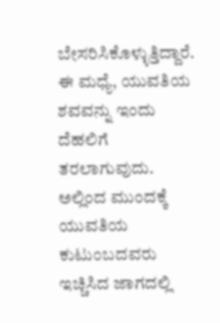ಬೇಸರಿಸಿಕೊಳ್ಳುತ್ತಿದ್ದಾರೆ.
ಈ ಮಧ್ಯೆ, ಯುವತಿಯ ಶವವನ್ನು ಇಂದು ದೆಹಲಿಗೆ ತರಲಾಗುವುದು. ಅಲ್ಲಿಂದ ಮುಂದಕ್ಕೆ ಯುವತಿಯ ಕುಟುಂಬದವರು ಇಚ್ಚಿಸಿದ ಜಾಗದಲ್ಲಿ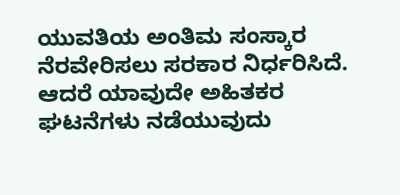ಯುವತಿಯ ಅಂತಿಮ ಸಂಸ್ಕಾರ ನೆರವೇರಿಸಲು ಸರಕಾರ ನಿರ್ಧರಿಸಿದೆ. ಆದರೆ ಯಾವುದೇ ಅಹಿತಕರ ಘಟನೆಗಳು ನಡೆಯುವುದು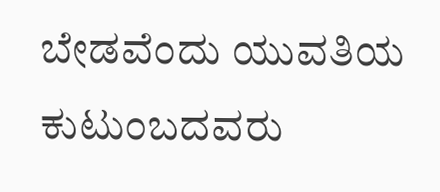ಬೇಡವೆಂದು ಯುವತಿಯ ಕುಟುಂಬದವರು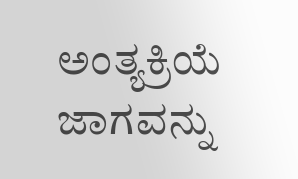ಅಂತ್ಯಕ್ರಿಯೆ ಜಾಗವನ್ನು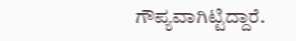ಗೌಪ್ಯವಾಗಿಟ್ಟಿದ್ದಾರೆ.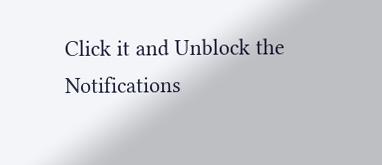Click it and Unblock the Notifications